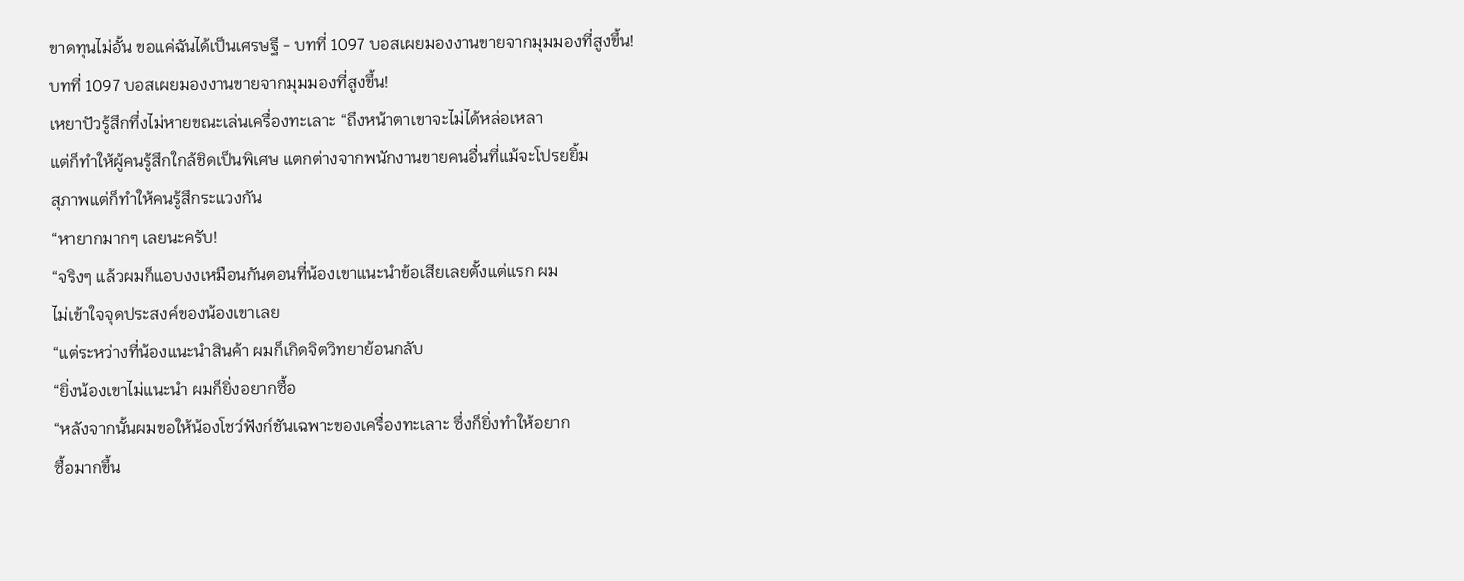ขาดทุนไม่อั้น ขอแค่ฉันได้เป็นเศรษฐี - บทที่ 1097 บอสเผยมองงานขายจากมุมมองที่สูงขึ้น!
บทที่ 1097 บอสเผยมองงานขายจากมุมมองที่สูงขึ้น!
เหยาปัวรู้สึกทึ่งไม่หายขณะเล่นเครื่องทะเลาะ “ถึงหน้าตาเขาจะไม่ได้หล่อเหลา
แต่ก็ทําให้ผู้คนรู้สึกใกล้ชิดเป็นพิเศษ แตกต่างจากพนักงานขายคนอื่นที่แม้จะโปรยยิ้ม
สุภาพแต่ก็ทําให้คนรู้สึกระแวงกัน
“หายากมากๆ เลยนะครับ!
“จริงๆ แล้วผมก็แอบงงเหมือนกันตอนที่น้องเขาแนะนําข้อเสียเลยตั้งแต่แรก ผม
ไม่เข้าใจจุดประสงค์ของน้องเขาเลย
“แต่ระหว่างที่น้องแนะนําสินค้า ผมก็เกิดจิตวิทยาย้อนกลับ
“ยิ่งน้องเขาไม่แนะนํา ผมก็ยิ่งอยากซื้อ
“หลังจากนั้นผมขอให้น้องโชว์ฟังก์ชันเฉพาะของเครื่องทะเลาะ ซึ่งก็ยิ่งทําให้อยาก
ซื้อมากขึ้น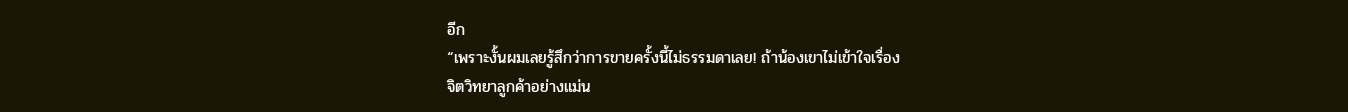อีก
“เพราะงั้นผมเลยรู้สึกว่าการขายครั้งนี้ไม่ธรรมดาเลย! ถ้าน้องเขาไม่เข้าใจเรื่อง
จิตวิทยาลูกค้าอย่างแม่น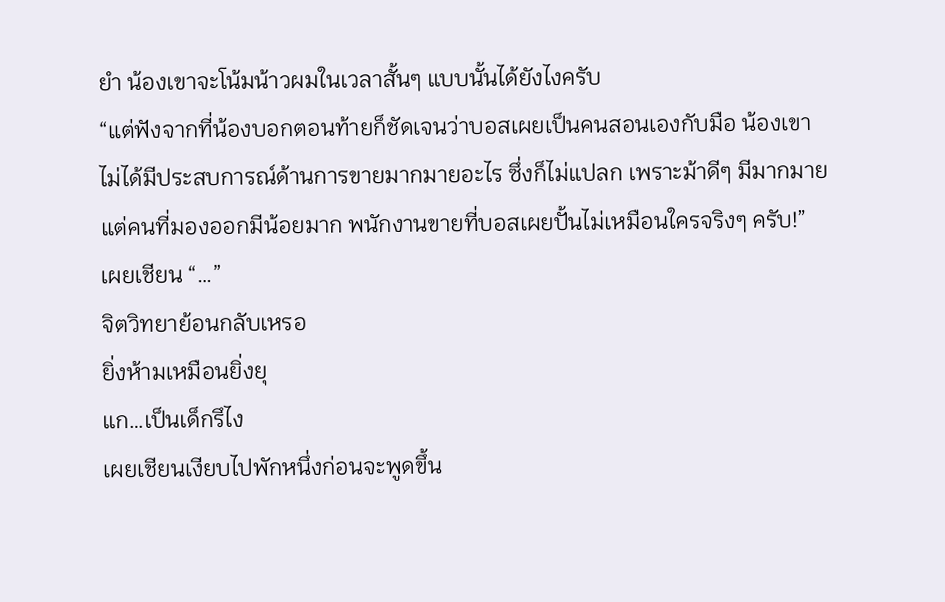ยํา น้องเขาจะโน้มน้าวผมในเวลาสั้นๆ แบบนั้นได้ยังไงครับ
“แต่ฟังจากที่น้องบอกตอนท้ายก็ชัดเจนว่าบอสเผยเป็นคนสอนเองกับมือ น้องเขา
ไม่ได้มีประสบการณ์ด้านการขายมากมายอะไร ซึ่งก็ไม่แปลก เพราะม้าดีๆ มีมากมาย
แต่คนที่มองออกมีน้อยมาก พนักงานขายที่บอสเผยปั้นไม่เหมือนใครจริงๆ ครับ!”
เผยเชียน “…”
จิตวิทยาย้อนกลับเหรอ
ยิ่งห้ามเหมือนยิ่งยุ
แก…เป็นเด็กรึไง
เผยเชียนเงียบไปพักหนึ่งก่อนจะพูดขึ้น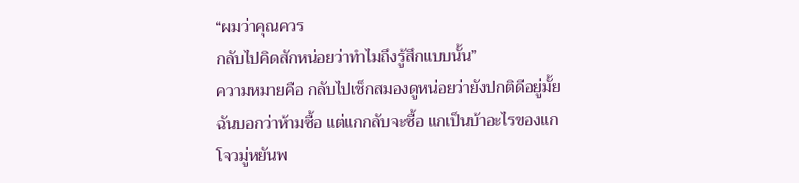“ผมว่าคุณควร
กลับไปคิดสักหน่อยว่าทําไมถึงรู้สึกแบบนั้น”
ความหมายคือ กลับไปเช็กสมองดูหน่อยว่ายังปกติดีอยู่มั้ย
ฉันบอกว่าห้ามซื้อ แต่แกกลับจะซื้อ แกเป็นบ้าอะไรของแก
โจวมู่หยันพ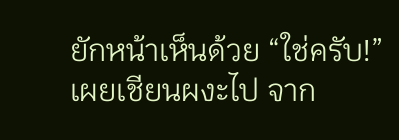ยักหน้าเห็นด้วย “ใช่ครับ!”
เผยเชียนผงะไป จาก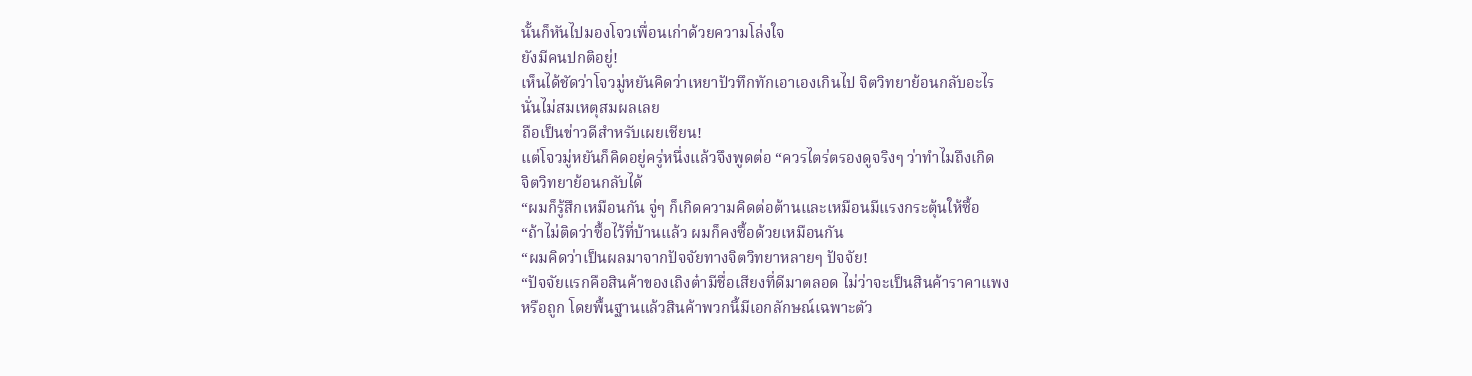นั้นก็หันไปมองโจวเพื่อนเก่าด้วยความโล่งใจ
ยังมีคนปกติอยู่!
เห็นได้ชัดว่าโจวมู่หยันคิดว่าเหยาปัวทึกทักเอาเองเกินไป จิตวิทยาย้อนกลับอะไร
นั่นไม่สมเหตุสมผลเลย
ถือเป็นข่าวดีสําหรับเผยเชียน!
แต่โจวมู่หยันก็คิดอยู่ครู่หนึ่งแล้วจึงพูดต่อ “ควรไตร่ตรองดูจริงๆ ว่าทําไมถึงเกิด
จิตวิทยาย้อนกลับได้
“ผมก็รู้สึกเหมือนกัน จู่ๆ ก็เกิดความคิดต่อต้านและเหมือนมีแรงกระตุ้นให้ซื้อ
“ถ้าไม่ติดว่าซื้อไว้ที่บ้านแล้ว ผมก็คงซื้อด้วยเหมือนกัน
“ผมคิดว่าเป็นผลมาจากปัจจัยทางจิตวิทยาหลายๆ ปัจจัย!
“ปัจจัยแรกคือสินค้าของเถิงต๋ามีชื่อเสียงที่ดีมาตลอด ไม่ว่าจะเป็นสินค้าราคาแพง
หรือถูก โดยพื้นฐานแล้วสินค้าพวกนี้มีเอกลักษณ์เฉพาะตัว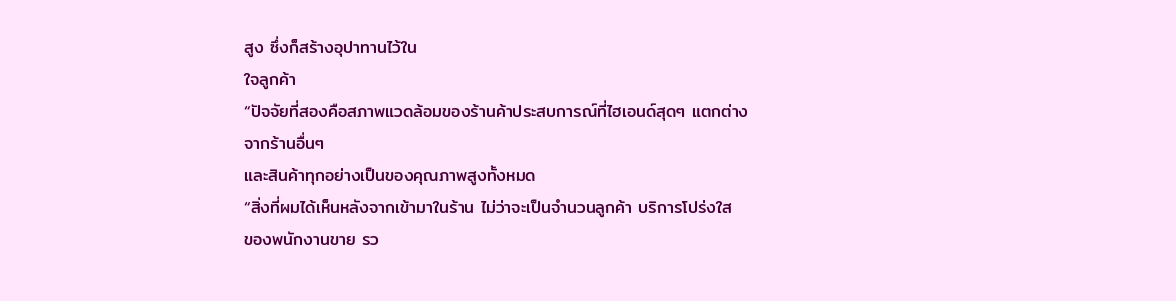สูง ซึ่งก็สร้างอุปาทานไว้ใน
ใจลูกค้า
“ปัจจัยที่สองคือสภาพแวดล้อมของร้านค้าประสบการณ์ที่ไฮเอนด์สุดๆ แตกต่าง
จากร้านอื่นๆ
และสินค้าทุกอย่างเป็นของคุณภาพสูงทั้งหมด
“สิ่งที่ผมได้เห็นหลังจากเข้ามาในร้าน ไม่ว่าจะเป็นจํานวนลูกค้า บริการโปร่งใส
ของพนักงานขาย รว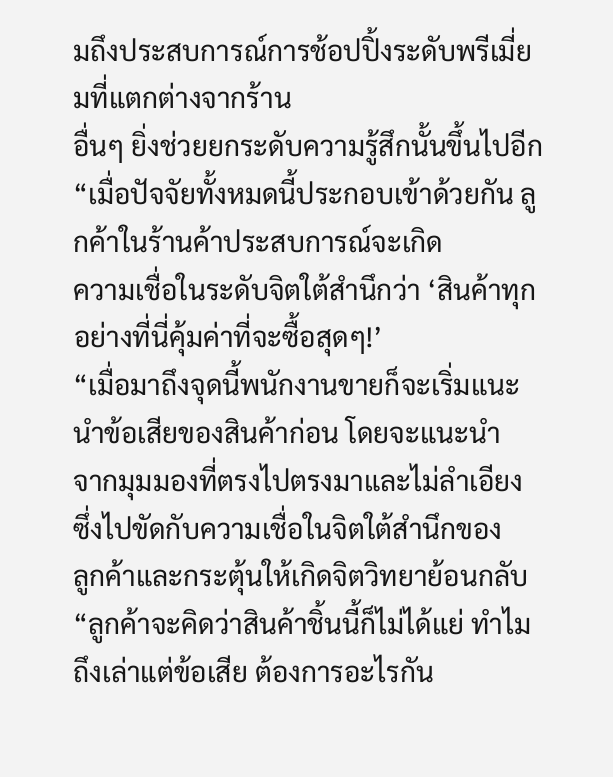มถึงประสบการณ์การช้อปปิ้งระดับพรีเมี่ยมที่แตกต่างจากร้าน
อื่นๆ ยิ่งช่วยยกระดับความรู้สึกนั้นขึ้นไปอีก
“เมื่อปัจจัยทั้งหมดนี้ประกอบเข้าด้วยกัน ลูกค้าในร้านค้าประสบการณ์จะเกิด
ความเชื่อในระดับจิตใต้สํานึกว่า ‘สินค้าทุกอย่างที่นี่คุ้มค่าที่จะซื้อสุดๆ!’
“เมื่อมาถึงจุดนี้พนักงานขายก็จะเริ่มแนะนําข้อเสียของสินค้าก่อน โดยจะแนะนํา
จากมุมมองที่ตรงไปตรงมาและไม่ลําเอียง ซึ่งไปขัดกับความเชื่อในจิตใต้สํานึกของ
ลูกค้าและกระตุ้นให้เกิดจิตวิทยาย้อนกลับ
“ลูกค้าจะคิดว่าสินค้าชิ้นนี้ก็ไม่ได้แย่ ทําไมถึงเล่าแต่ข้อเสีย ต้องการอะไรกัน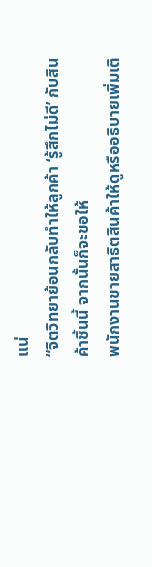แน่
“จิตวิทยาย้อนกลับทําให้ลูกค้า ‘รู้สึกไม่ดี’ กับสินค้าชิ้นนี้ จากนั้นก็จะขอให้
พนักงานขายสาธิตสินค้าให้ดูหรืออธิบายเพิ่มเติ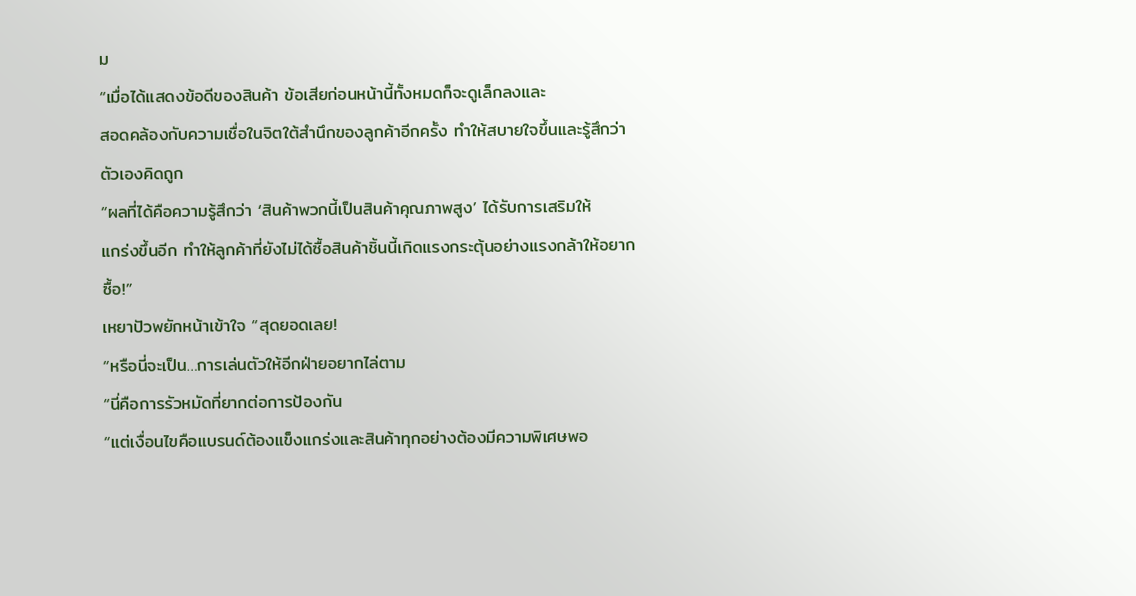ม
“เมื่อได้แสดงข้อดีของสินค้า ข้อเสียก่อนหน้านี้ทั้งหมดก็จะดูเล็กลงและ
สอดคล้องกับความเชื่อในจิตใต้สํานึกของลูกค้าอีกครั้ง ทําให้สบายใจขึ้นและรู้สึกว่า
ตัวเองคิดถูก
“ผลที่ได้คือความรู้สึกว่า ‘สินค้าพวกนี้เป็นสินค้าคุณภาพสูง’ ได้รับการเสริมให้
แกร่งขึ้นอีก ทําให้ลูกค้าที่ยังไม่ได้ซื้อสินค้าชิ้นนี้เกิดแรงกระตุ้นอย่างแรงกล้าให้อยาก
ซื้อ!”
เหยาปัวพยักหน้าเข้าใจ “สุดยอดเลย!
“หรือนี่จะเป็น…การเล่นตัวให้อีกฝ่ายอยากไล่ตาม
“นี่คือการรัวหมัดที่ยากต่อการป้องกัน
“แต่เงื่อนไขคือแบรนด์ต้องแข็งแกร่งและสินค้าทุกอย่างต้องมีความพิเศษพอ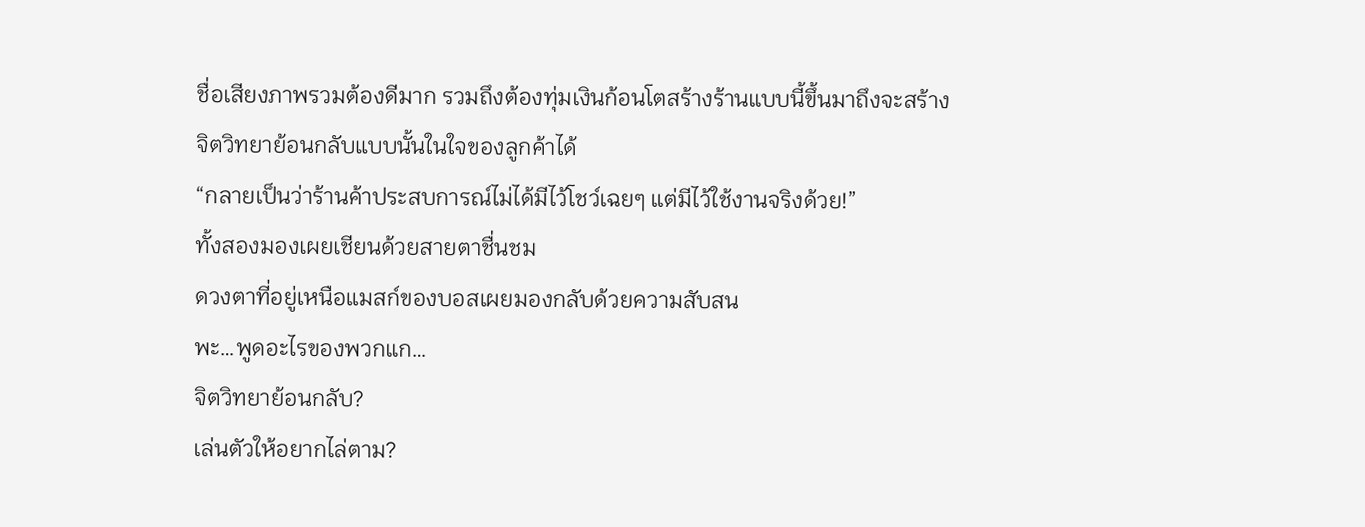ชื่อเสียงภาพรวมต้องดีมาก รวมถึงต้องทุ่มเงินก้อนโตสร้างร้านแบบนี้ขึ้นมาถึงจะสร้าง
จิตวิทยาย้อนกลับแบบนั้นในใจของลูกค้าได้
“กลายเป็นว่าร้านค้าประสบการณ์ไม่ได้มีไว้โชว์เฉยๆ แต่มีไว้ใช้งานจริงด้วย!”
ทั้งสองมองเผยเชียนด้วยสายตาชื่นชม
ดวงตาที่อยู่เหนือแมสก์ของบอสเผยมองกลับด้วยความสับสน
พะ…พูดอะไรของพวกแก…
จิตวิทยาย้อนกลับ?
เล่นตัวให้อยากไล่ตาม?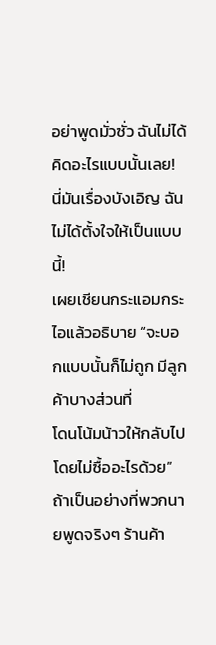อย่าพูดมั่วซั่ว ฉันไม่ได้คิดอะไรแบบนั้นเลย!
นี่มันเรื่องบังเอิญ ฉันไม่ได้ตั้งใจให้เป็นแบบนี้!
เผยเชียนกระแอมกระไอแล้วอธิบาย “จะบอกแบบนั้นก็ไม่ถูก มีลูกค้าบางส่วนที่
โดนโน้มน้าวให้กลับไปโดยไม่ซื้ออะไรด้วย”
ถ้าเป็นอย่างที่พวกนายพูดจริงๆ ร้านค้า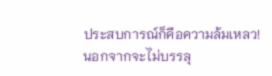ประสบการณ์ก็คือความล้มเหลว!
นอกจากจะไม่บรรลุ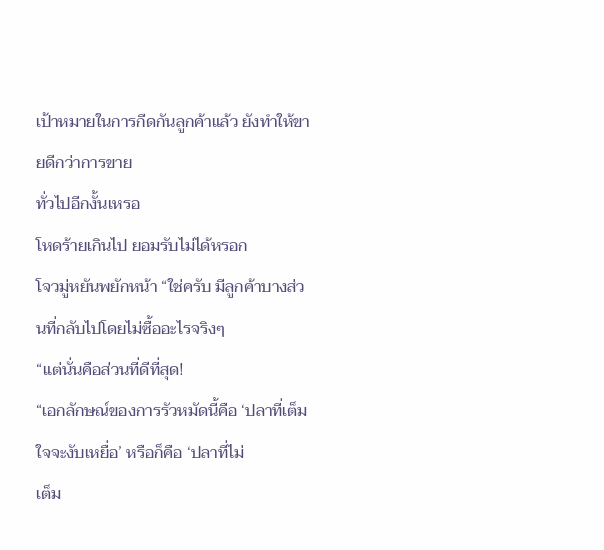เป้าหมายในการกีดกันลูกค้าแล้ว ยังทําให้ขายดีกว่าการขาย
ทั่วไปอีกงั้นเหรอ
โหดร้ายเกินไป ยอมรับไม่ได้หรอก
โจวมู่หยันพยักหน้า “ใช่ครับ มีลูกค้าบางส่วนที่กลับไปโดยไม่ซื้ออะไรจริงๆ
“แต่นั่นคือส่วนที่ดีที่สุด!
“เอกลักษณ์ของการรัวหมัดนี้คือ ‘ปลาที่เต็มใจจะงับเหยื่อ’ หรือก็คือ ‘ปลาที่ไม่
เต็ม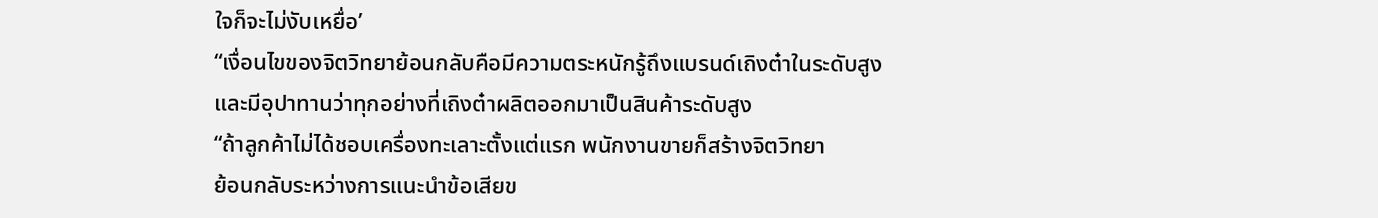ใจก็จะไม่งับเหยื่อ’
“เงื่อนไขของจิตวิทยาย้อนกลับคือมีความตระหนักรู้ถึงแบรนด์เถิงต๋าในระดับสูง
และมีอุปาทานว่าทุกอย่างที่เถิงต๋าผลิตออกมาเป็นสินค้าระดับสูง
“ถ้าลูกค้าไม่ได้ชอบเครื่องทะเลาะตั้งแต่แรก พนักงานขายก็สร้างจิตวิทยา
ย้อนกลับระหว่างการแนะนําข้อเสียข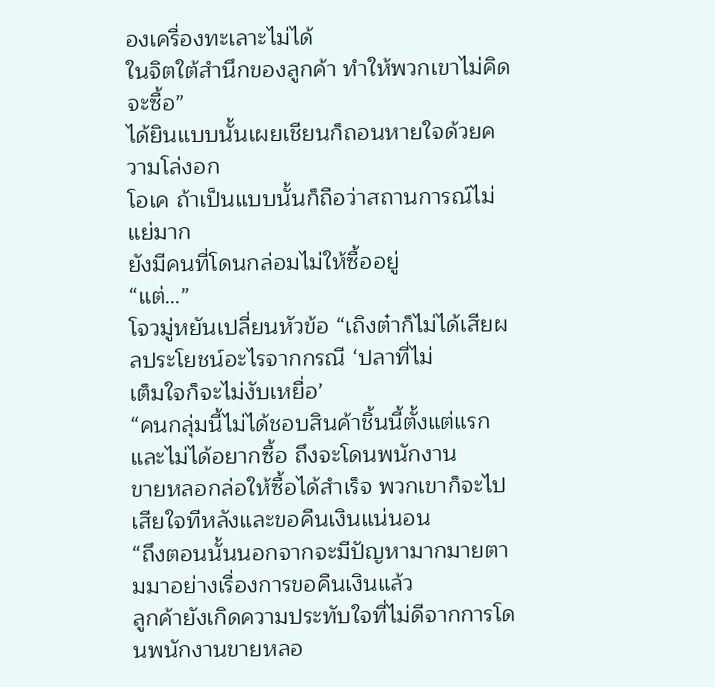องเครื่องทะเลาะไม่ได้
ในจิตใต้สํานึกของลูกค้า ทําให้พวกเขาไม่คิดจะซื้อ”
ได้ยินแบบนั้นเผยเชียนก็ถอนหายใจด้วยความโล่งอก
โอเค ถ้าเป็นแบบนั้นก็ถือว่าสถานการณ์ไม่แย่มาก
ยังมีคนที่โดนกล่อมไม่ให้ซื้ออยู่
“แต่…”
โจวมู่หยันเปลี่ยนหัวข้อ “เถิงต๋าก็ไม่ได้เสียผลประโยชน์อะไรจากกรณี ‘ปลาที่ไม่
เต็มใจก็จะไม่งับเหยื่อ’
“คนกลุ่มนี้ไม่ได้ชอบสินค้าชิ้นนี้ตั้งแต่แรกและไม่ได้อยากซื้อ ถึงจะโดนพนักงาน
ขายหลอกล่อให้ซื้อได้สําเร็จ พวกเขาก็จะไปเสียใจทีหลังและขอคืนเงินแน่นอน
“ถึงตอนนั้นนอกจากจะมีปัญหามากมายตามมาอย่างเรื่องการขอคืนเงินแล้ว
ลูกค้ายังเกิดความประทับใจที่ไม่ดีจากการโดนพนักงานขายหลอ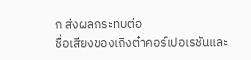ก ส่งผลกระทบต่อ
ชื่อเสียงของเถิงต๋าคอร์เปอเรชันและ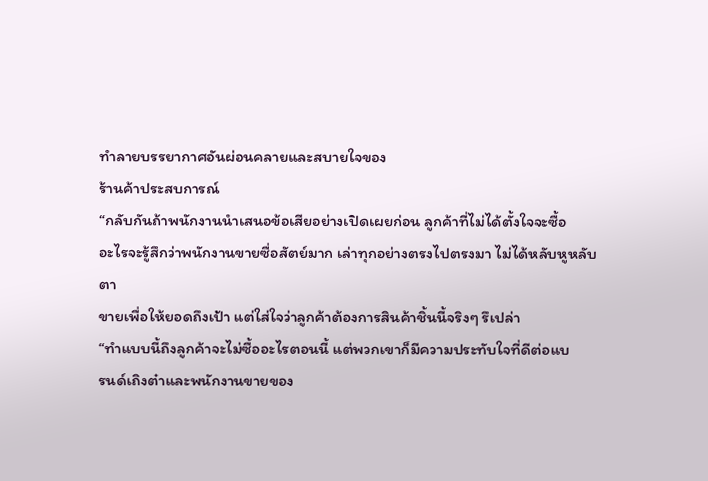ทําลายบรรยากาศอันผ่อนคลายและสบายใจของ
ร้านค้าประสบการณ์
“กลับกันถ้าพนักงานนําเสนอข้อเสียอย่างเปิดเผยก่อน ลูกค้าที่ไม่ได้ตั้งใจจะซื้อ
อะไรจะรู้สึกว่าพนักงานขายซื่อสัตย์มาก เล่าทุกอย่างตรงไปตรงมา ไม่ได้หลับหูหลับตา
ขายเพื่อให้ยอดถึงเป้า แต่ใส่ใจว่าลูกค้าต้องการสินค้าชิ้นนี้จริงๆ รึเปล่า
“ทําแบบนี้ถึงลูกค้าจะไม่ซื้ออะไรตอนนี้ แต่พวกเขาก็มีความประทับใจที่ดีต่อแบ
รนด์เถิงต๋าและพนักงานขายของ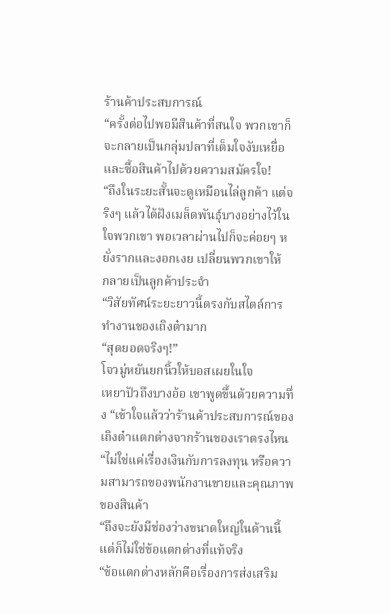ร้านค้าประสบการณ์
“ครั้งต่อไปพอมีสินค้าที่สนใจ พวกเขาก็จะกลายเป็นกลุ่มปลาที่เต็มใจงับเหยื่อ
และซื้อสินค้าไปด้วยความสมัครใจ!
“ถึงในระยะสั้นจะดูเหมือนไล่ลูกค้า แต่จริงๆ แล้วได้ฝังเมล็ดพันธุ์บางอย่างไว้ใน
ใจพวกเขา พอเวลาผ่านไปก็จะค่อยๆ หยั่งรากและงอกเงย เปลี่ยนพวกเขาให้
กลายเป็นลูกค้าประจํา
“วิสัยทัศน์ระยะยาวนี้ตรงกับสไตล์การทํางานของเถิงต๋ามาก
“สุดยอดจริงๆ!”
โจวมู่หยันยกนิ้วให้บอสเผยในใจ
เหยาปัวถึงบางอ้อ เขาพูดขึ้นด้วยความทึ่ง “เข้าใจแล้วว่าร้านค้าประสบการณ์ของ
เถิงต๋าแตกต่างจากร้านของเราตรงไหน
“ไม่ใช่แค่เรื่องเงินกับการลงทุน หรือความสามารถของพนักงานขายและคุณภาพ
ของสินค้า
“ถึงจะยังมีช่องว่างขนาดใหญ่ในด้านนี้ แต่ก็ไม่ใช่ข้อแตกต่างที่แท้จริง
“ข้อแตกต่างหลักคือเรื่องการส่งเสริม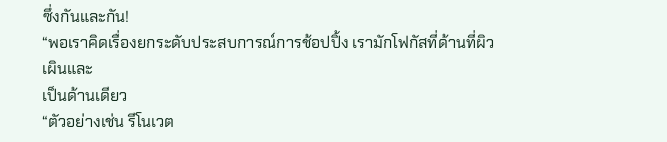ซึ่งกันและกัน!
“พอเราคิดเรื่องยกระดับประสบการณ์การช้อปปิ้ง เรามักโฟกัสที่ด้านที่ผิวเผินและ
เป็นด้านเดียว
“ตัวอย่างเช่น รีโนเวต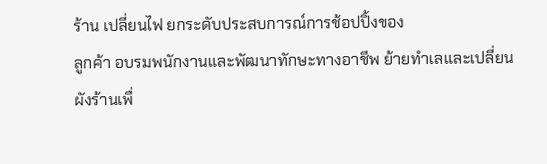ร้าน เปลี่ยนไฟ ยกระดับประสบการณ์การช้อปปิ้งของ
ลูกค้า อบรมพนักงานและพัฒนาทักษะทางอาชีพ ย้ายทําเลและเปลี่ยนผังร้านเพื่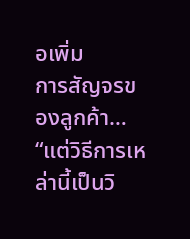อเพิ่ม
การสัญจรของลูกค้า…
“แต่วิธีการเหล่านี้เป็นวิ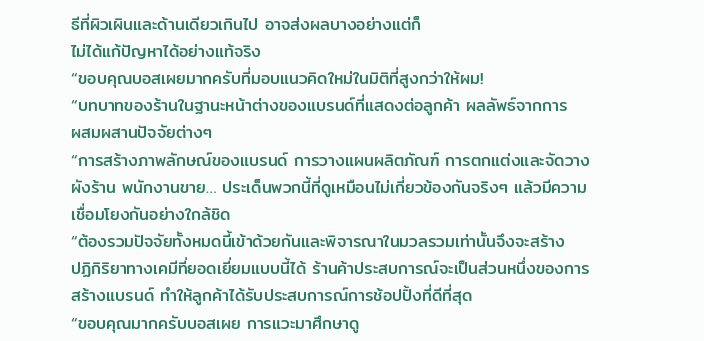ธีที่ผิวเผินและด้านเดียวเกินไป อาจส่งผลบางอย่างแต่ก็
ไม่ได้แก้ปัญหาได้อย่างแท้จริง
“ขอบคุณบอสเผยมากครับที่มอบแนวคิดใหม่ในมิติที่สูงกว่าให้ผม!
“บทบาทของร้านในฐานะหน้าต่างของแบรนด์ที่แสดงต่อลูกค้า ผลลัพธ์จากการ
ผสมผสานปัจจัยต่างๆ
“การสร้างภาพลักษณ์ของแบรนด์ การวางแผนผลิตภัณฑ์ การตกแต่งและจัดวาง
ผังร้าน พนักงานขาย… ประเด็นพวกนี้ที่ดูเหมือนไม่เกี่ยวข้องกันจริงๆ แล้วมีความ
เชื่อมโยงกันอย่างใกล้ชิด
“ต้องรวมปัจจัยทั้งหมดนี้เข้าด้วยกันและพิจารณาในมวลรวมเท่านั้นจึงจะสร้าง
ปฏิกิริยาทางเคมีที่ยอดเยี่ยมแบบนี้ได้ ร้านค้าประสบการณ์จะเป็นส่วนหนึ่งของการ
สร้างแบรนด์ ทําให้ลูกค้าได้รับประสบการณ์การช้อปปิ้งที่ดีที่สุด
“ขอบคุณมากครับบอสเผย การแวะมาศึกษาดู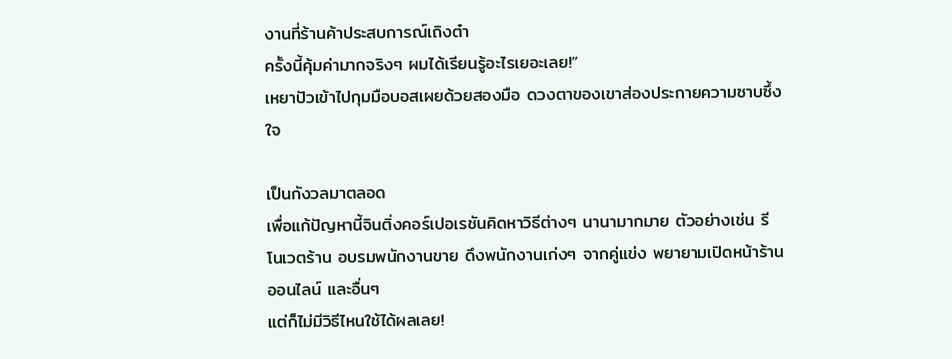งานที่ร้านค้าประสบการณ์เถิงต๋า
ครั้งนี้คุ้มค่ามากจริงๆ ผมได้เรียนรู้อะไรเยอะเลย!”
เหยาปัวเข้าไปกุมมือบอสเผยด้วยสองมือ ดวงตาของเขาส่องประกายความซาบซึ้ง
ใจ

เป็นกังวลมาตลอด
เพื่อแก้ปัญหานี้จินติ่งคอร์เปอเรชันคิดหาวิธีต่างๆ นานามากมาย ตัวอย่างเช่น รี
โนเวตร้าน อบรมพนักงานขาย ดึงพนักงานเก่งๆ จากคู่แข่ง พยายามเปิดหน้าร้าน
ออนไลน์ และอื่นๆ
แต่ก็ไม่มีวิธีไหนใช้ได้ผลเลย!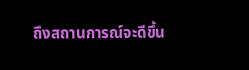ถึงสถานการณ์จะดีขึ้น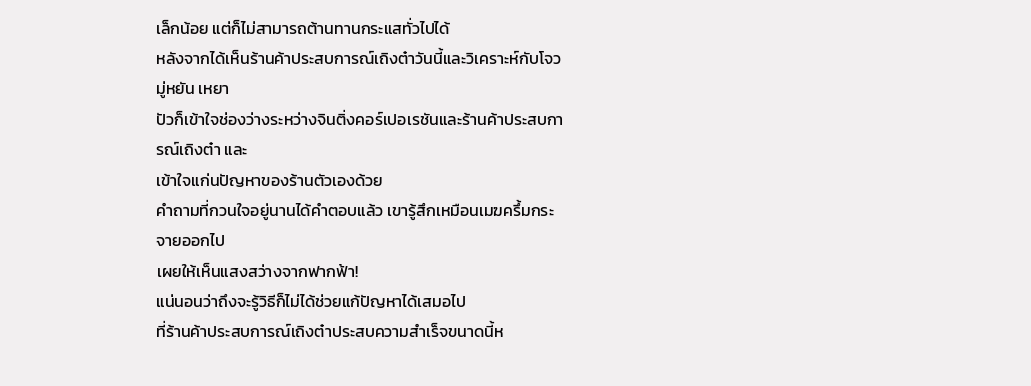เล็กน้อย แต่ก็ไม่สามารถต้านทานกระแสทั่วไปได้
หลังจากได้เห็นร้านค้าประสบการณ์เถิงต๋าวันนี้และวิเคราะห์กับโจวมู่หยัน เหยา
ปัวก็เข้าใจช่องว่างระหว่างจินติ่งคอร์เปอเรชันและร้านค้าประสบการณ์เถิงต๋า และ
เข้าใจแก่นปัญหาของร้านตัวเองด้วย
คําถามที่กวนใจอยู่นานได้คําตอบแล้ว เขารู้สึกเหมือนเมฆครึ้มกระจายออกไป
เผยให้เห็นแสงสว่างจากฟากฟ้า!
แน่นอนว่าถึงจะรู้วิธีก็ไม่ได้ช่วยแก้ปัญหาได้เสมอไป
ที่ร้านค้าประสบการณ์เถิงต๋าประสบความสําเร็จขนาดนี้ห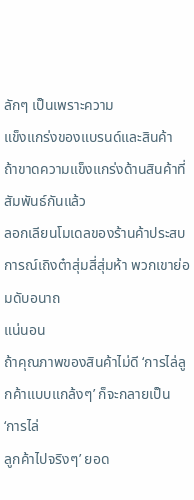ลักๆ เป็นเพราะความ
แข็งแกร่งของแบรนด์และสินค้า ถ้าขาดความแข็งแกร่งด้านสินค้าที่สัมพันธ์กันแล้ว
ลอกเลียนโมเดลของร้านค้าประสบการณ์เถิงต๋าสุ่มสี่สุ่มห้า พวกเขาย่อมดับอนาถ
แน่นอน
ถ้าคุณภาพของสินค้าไม่ดี ‘การไล่ลูกค้าแบบแกล้งๆ’ ก็จะกลายเป็น ‘การไล่
ลูกค้าไปจริงๆ’ ยอด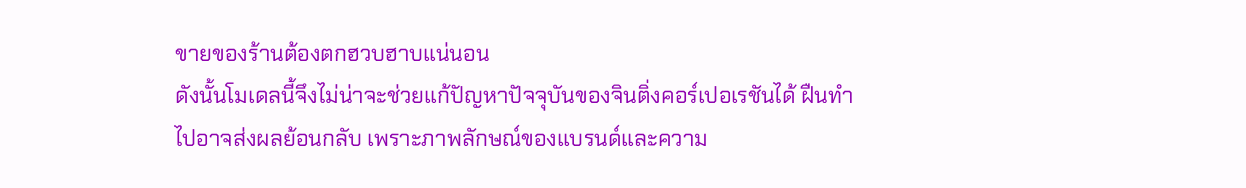ขายของร้านต้องตกฮวบฮาบแน่นอน
ดังนั้นโมเดลนี้จึงไม่น่าจะช่วยแก้ปัญหาปัจจุบันของจินติ่งคอร์เปอเรชันได้ ฝืนทํา
ไปอาจส่งผลย้อนกลับ เพราะภาพลักษณ์ของแบรนด์และความ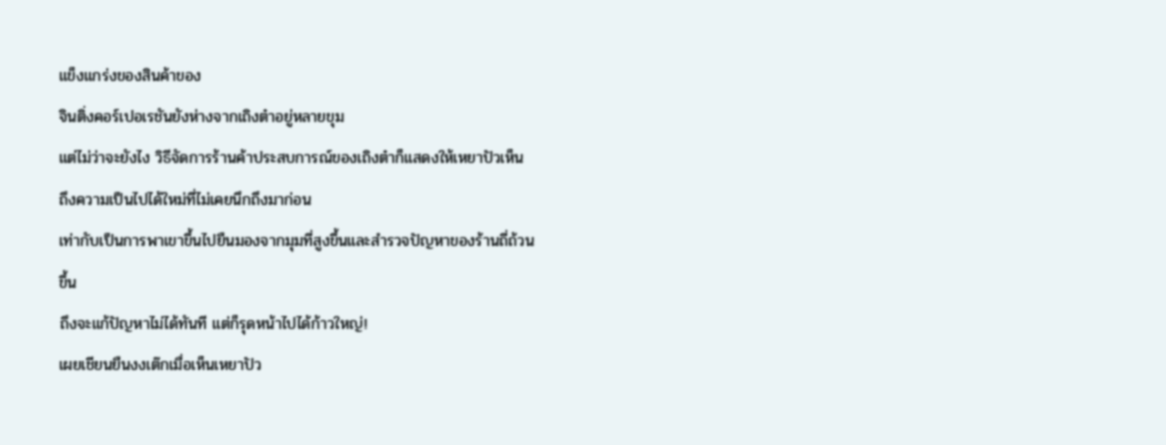แข็งแกร่งของสินค้าของ
จินติ่งคอร์เปอเรชันยังห่างจากเถิงต๋าอยู่หลายขุม
แต่ไม่ว่าจะยังไง วิธีจัดการร้านค้าประสบการณ์ของเถิงต๋าก็แสดงให้เหยาปัวเห็น
ถึงความเป็นไปได้ใหม่ที่ไม่เคยนึกถึงมาก่อน
เท่ากับเป็นการพาเขาขึ้นไปยืนมองจากมุมที่สูงขึ้นและสํารวจปัญหาของร้านถี่ถ้วน
ขึ้น
ถึงจะแก้ปัญหาไม่ได้ทันที แต่ก็รุดหน้าไปได้ก้าวใหญ่!
เผยเชียนยืนงงเต๊กเมื่อเห็นเหยาปัว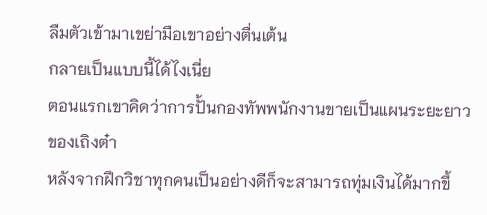ลืมตัวเข้ามาเขย่ามือเขาอย่างตื่นเต้น
กลายเป็นแบบนี้ได้ไงเนี่ย
ตอนแรกเขาคิดว่าการปั้นกองทัพพนักงานขายเป็นแผนระยะยาวของเถิงต๋า
หลังจากฝึกวิชาทุกคนเป็นอย่างดีก็จะสามารถทุ่มเงินได้มากขึ้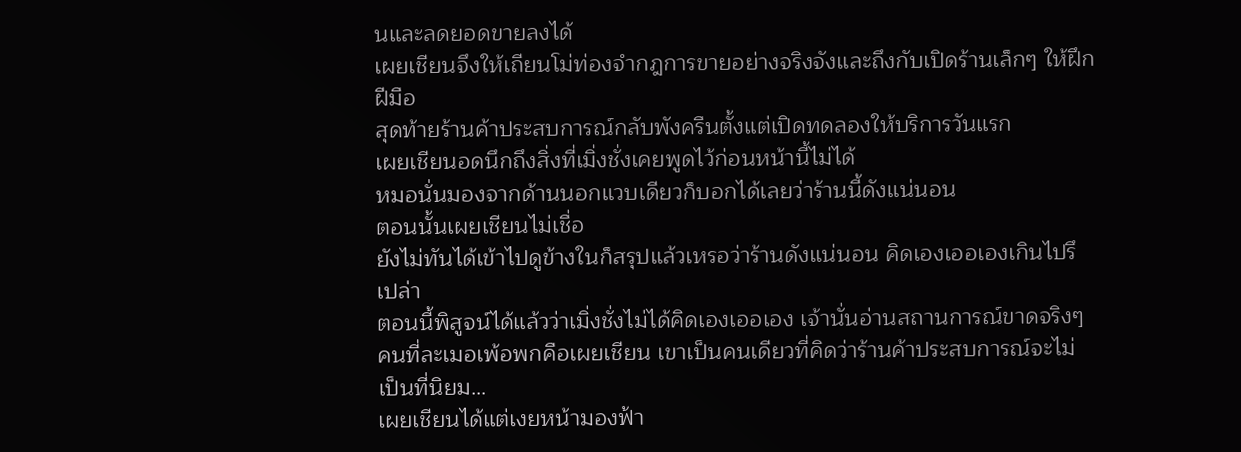นและลดยอดขายลงได้
เผยเชียนจึงให้เถียนโม่ท่องจํากฎการขายอย่างจริงจังและถึงกับเปิดร้านเล็กๆ ให้ฝึก
ฝีมือ
สุดท้ายร้านค้าประสบการณ์กลับพังครืนตั้งแต่เปิดทดลองให้บริการวันแรก
เผยเชียนอดนึกถึงสิ่งที่เมิ่งชั่งเคยพูดไว้ก่อนหน้านี้ไม่ได้
หมอนั่นมองจากด้านนอกแวบเดียวก็บอกได้เลยว่าร้านนี้ดังแน่นอน
ตอนนั้นเผยเชียนไม่เชื่อ
ยังไม่ทันได้เข้าไปดูข้างในก็สรุปแล้วเหรอว่าร้านดังแน่นอน คิดเองเออเองเกินไปรึ
เปล่า
ตอนนี้พิสูจน์ได้แล้วว่าเมิ่งชั่งไม่ได้คิดเองเออเอง เจ้านั่นอ่านสถานการณ์ขาดจริงๆ
คนที่ละเมอเพ้อพกคือเผยเชียน เขาเป็นคนเดียวที่คิดว่าร้านค้าประสบการณ์จะไม่
เป็นที่นิยม…
เผยเชียนได้แต่เงยหน้ามองฟ้า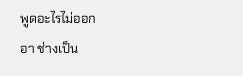พูดอะไรไม่ออก
อา ช่างเป็น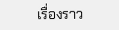เรื่องราว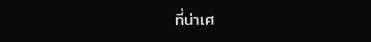ที่น่าเศ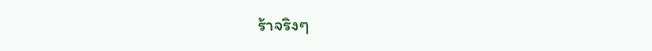ร้าจริงๆ